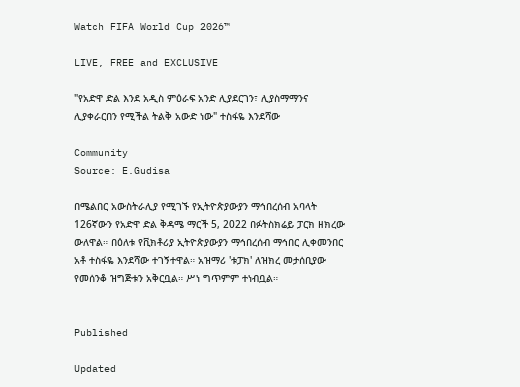Watch FIFA World Cup 2026™

LIVE, FREE and EXCLUSIVE

"የአድዋ ድል እንደ አዲስ ምዕራፍ አንድ ሊያደርገን፣ ሊያስማማንና ሊያቀራርበን የሚችል ትልቅ አውድ ነው" ተስፋዬ እንደሻው

Community
Source: E.Gudisa

በሜልበር አውስትራሊያ የሚገኙ የኢትዮጵያውያን ማኅበረሰብ አባላት 126ኛውን የአድዋ ድል ቅዳሜ ማርች 5, 2022 በፉትስክሬይ ፓርክ ዘክረው ውለዋል። በዕለቱ የቪክቶሪያ ኢትዮጵያውያን ማኅበረሰብ ማኅበር ሊቀመንበር አቶ ተስፋዬ እንደሻው ተገኝተዋል። አዝማሪ 'ቱፓክ' ለዝክረ መታሰቢያው የመሰንቆ ዝግጅቱን አቅርቧል። ሥነ ግጥምም ተነብቧል።


Published

Updated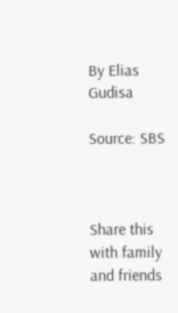By Elias Gudisa

Source: SBS



Share this with family and friends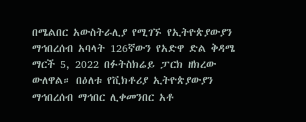በሜልበር አውስትራሊያ የሚገኙ የኢትዮጵያውያን ማኅበረሰብ አባላት 126ኛውን የአድዋ ድል ቅዳሜ ማርች 5, 2022 በፉትስክሬይ ፓርክ ዘክረው ውለዋል። በዕለቱ የቪክቶሪያ ኢትዮጵያውያን ማኅበረሰብ ማኅበር ሊቀመንበር አቶ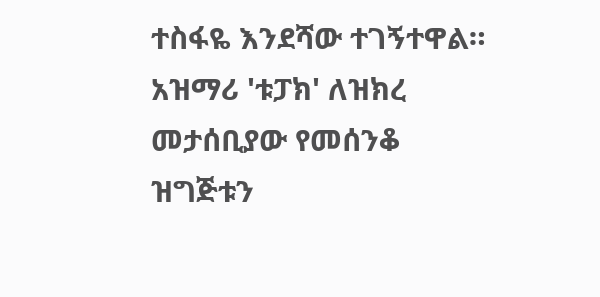ተስፋዬ እንደሻው ተገኝተዋል። አዝማሪ 'ቱፓክ' ለዝክረ መታሰቢያው የመሰንቆ ዝግጅቱን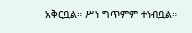አቅርቧል። ሥነ ግጥምም ተነብቧል።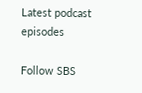Latest podcast episodes

Follow SBS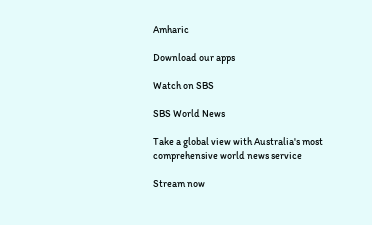Amharic

Download our apps

Watch on SBS

SBS World News

Take a global view with Australia's most comprehensive world news service

Stream now